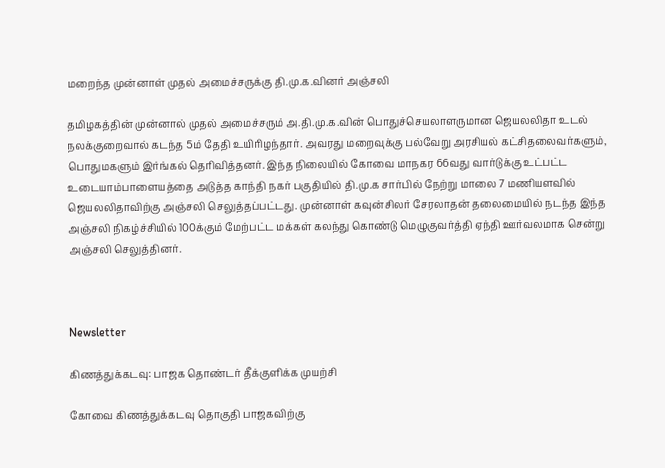மறைந்த முன்னாள் முதல் அமைச்சருக்கு தி.மு.க.வினர் அஞ்சலி

தமிழகத்தின் முன்னால் முதல் அமைச்சரும் அ.தி.மு.க.வின் பொதுச்செயலாளருமான ஜெயலலிதா உடல் நலக்குறைவால் கடந்த 5ம் தேதி உயிரிழந்தார். அவரது மறைவுக்கு பல்வேறு அரசியல் கட்சிதலைவர்களும், பொதுமகளும் இர்ங்கல் தெரிவித்தனர். இந்த நிலையில் கோவை மாநகர 66வது வார்டுக்கு உட்பட்ட உடையாம்பாளையத்தை அடுத்த காந்தி நகர் பகுதியில் தி.மு.க சார்பில் நேற்று மாலை 7 மணியளவில் ஜெயலலிதாவிற்கு அஞ்சலி செலுத்தப்பட்டது. முன்னாள் கவுன்சிலர் சேரலாதன் தலைமையில் நடந்த இந்த அஞ்சலி நிகழ்ச்சியில் 100க்கும் மேற்பட்ட மக்கள் கலந்து கொண்டு மெழுகுவர்த்தி ஏந்தி ஊர்வலமாக சென்று அஞ்சலி செலுத்தினர்.



Newsletter

கிணத்துக்கடவு: பாஜக தொண்டர் தீக்குளிக்க முயற்சி

கோவை கிணத்துக்கடவு தொகுதி பாஜகவிற்கு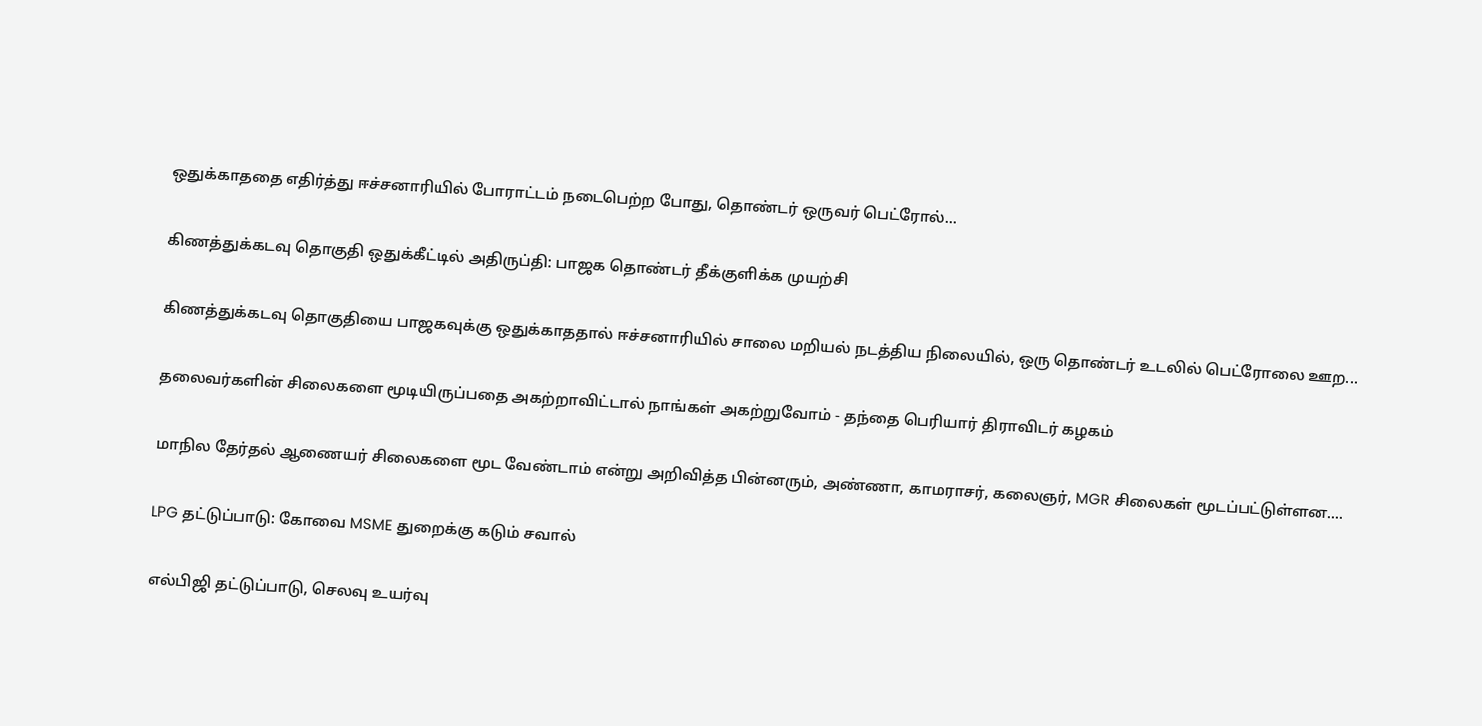ஒதுக்காததை எதிர்த்து ஈச்சனாரியில் போராட்டம் நடைபெற்ற போது, தொண்டர் ஒருவர் பெட்ரோல்...

கிணத்துக்கடவு தொகுதி ஒதுக்கீட்டில் அதிருப்தி: பாஜக தொண்டர் தீக்குளிக்க முயற்சி

கிணத்துக்கடவு தொகுதியை பாஜகவுக்கு ஒதுக்காததால் ஈச்சனாரியில் சாலை மறியல் நடத்திய நிலையில், ஒரு தொண்டர் உடலில் பெட்ரோலை ஊற...

தலைவர்களின் சிலைகளை மூடியிருப்பதை அகற்றாவிட்டால் நாங்கள் அகற்றுவோம் - தந்தை பெரியார் திராவிடர் கழகம்

மாநில தேர்தல் ஆணையர் சிலைகளை மூட வேண்டாம் என்று அறிவித்த பின்னரும், அண்ணா, காமராசர், கலைஞர், MGR சிலைகள் மூடப்பட்டுள்ளன....

LPG தட்டுப்பாடு: கோவை MSME துறைக்கு கடும் சவால்

எல்பிஜி தட்டுப்பாடு, செலவு உயர்வு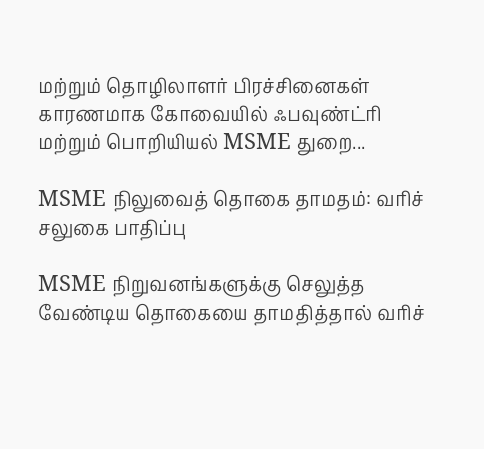மற்றும் தொழிலாளர் பிரச்சினைகள் காரணமாக கோவையில் ஃபவுண்ட்ரி மற்றும் பொறியியல் MSME துறை...

MSME நிலுவைத் தொகை தாமதம்: வரிச் சலுகை பாதிப்பு

MSME நிறுவனங்களுக்கு செலுத்த வேண்டிய தொகையை தாமதித்தால் வரிச்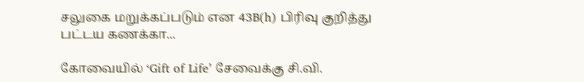சலுகை மறுக்கப்படும் என 43B(h) பிரிவு குறித்து பட்டய கணக்கா...

கோவையில் ‘Gift of Life’ சேவைக்கு சி.வி.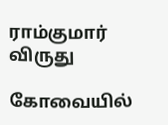ராம்குமார் விருது

கோவையில்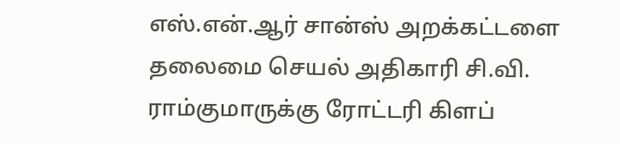எஸ்.என்.ஆர் சான்ஸ் அறக்கட்டளை தலைமை செயல் அதிகாரி சி.வி. ராம்குமாருக்கு ரோட்டரி கிளப்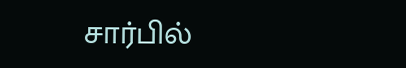சார்பில்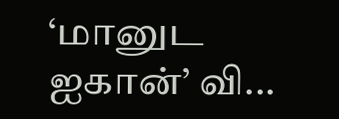‘மானுட ஐகான்’ வி...